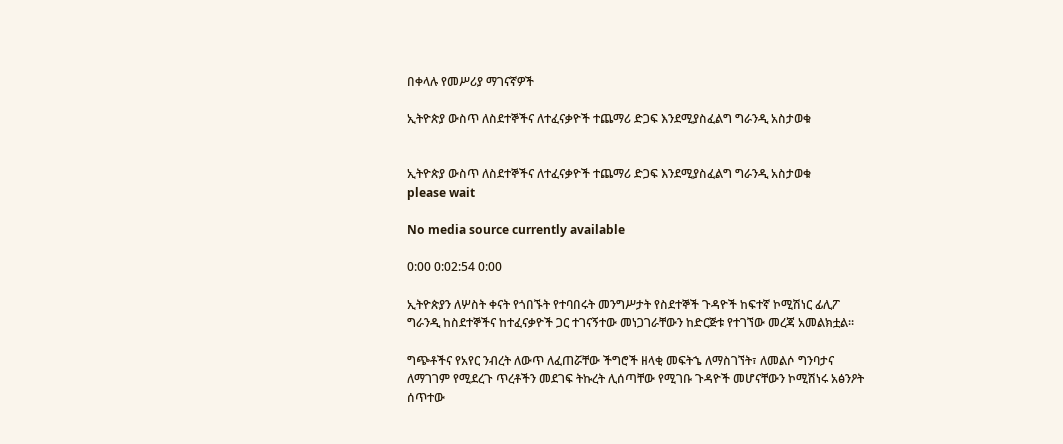በቀላሉ የመሥሪያ ማገናኛዎች

ኢትዮጵያ ውስጥ ለስደተኞችና ለተፈናቃዮች ተጨማሪ ድጋፍ እንደሚያስፈልግ ግራንዲ አስታወቁ


ኢትዮጵያ ውስጥ ለስደተኞችና ለተፈናቃዮች ተጨማሪ ድጋፍ እንደሚያስፈልግ ግራንዲ አስታወቁ
please wait

No media source currently available

0:00 0:02:54 0:00

ኢትዮጵያን ለሦስት ቀናት የጎበኙት የተባበሩት መንግሥታት የስደተኞች ጉዳዮች ከፍተኛ ኮሚሽነር ፊሊፖ ግራንዲ ከስደተኞችና ከተፈናቃዮች ጋር ተገናኝተው መነጋገራቸውን ከድርጅቱ የተገኘው መረጃ አመልክቷል።

ግጭቶችና የአየር ንብረት ለውጥ ለፈጠሯቸው ችግሮች ዘላቂ መፍትኄ ለማስገኘት፣ ለመልሶ ግንባታና ለማገገም የሚደረጉ ጥረቶችን መደገፍ ትኩረት ሊሰጣቸው የሚገቡ ጉዳዮች መሆናቸውን ኮሚሽነሩ አፅንዖት ሰጥተው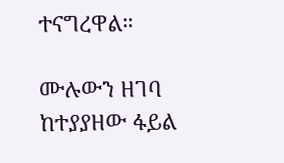ተናግረዋል።

ሙሉውን ዘገባ ከተያያዘው ፋይል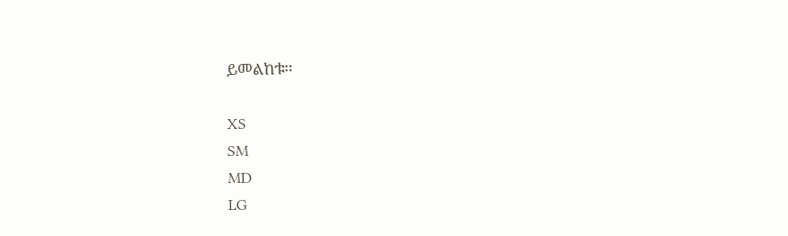ይመልከቱ፡፡

XS
SM
MD
LG